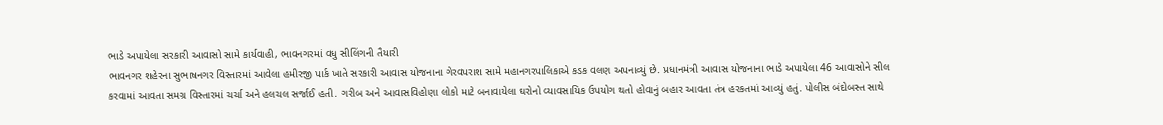ભાડે અપાયેલા સરકારી આવાસો સામે કાર્યવાહી, ભાવનગરમાં વધુ સીલિંગની તૈયારી
ભાવનગર શહેરના સુભાષનગર વિસ્તારમાં આવેલા હમીરજી પાર્ક ખાતે સરકારી આવાસ યોજનાના ગેરવપરાશ સામે મહાનગરપાલિકાએ કડક વલણ અપનાવ્યું છે. પ્રધાનમંત્રી આવાસ યોજનાના ભાડે અપાયેલા 46 આવાસોને સીલ કરવામાં આવતા સમગ્ર વિસ્તારમાં ચર્ચા અને હલચલ સર્જાઈ હતી. ગરીબ અને આવાસવિહોણા લોકો માટે બનાવાયેલા ઘરોનો વ્યાવસાયિક ઉપયોગ થતો હોવાનું બહાર આવતા તંત્ર હરકતમાં આવ્યું હતું. પોલીસ બંદોબસ્ત સાથે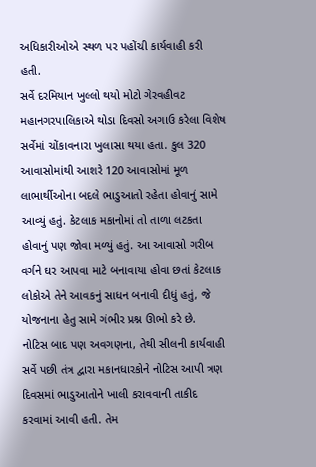અધિકારીઓએ સ્થળ પર પહોંચી કાર્યવાહી કરી હતી.
સર્વે દરમિયાન ખુલ્લો થયો મોટો ગેરવહીવટ
મહાનગરપાલિકાએ થોડા દિવસો અગાઉ કરેલા વિશેષ સર્વેમાં ચોંકાવનારા ખુલાસા થયા હતા. કુલ 320 આવાસોમાંથી આશરે 120 આવાસોમાં મૂળ લાભાર્થીઓના બદલે ભાડુઆતો રહેતા હોવાનું સામે આવ્યું હતું. કેટલાક મકાનોમાં તો તાળા લટકતા હોવાનું પણ જોવા મળ્યું હતું. આ આવાસો ગરીબ વર્ગને ઘર આપવા માટે બનાવાયા હોવા છતાં કેટલાક લોકોએ તેને આવકનું સાધન બનાવી દીધું હતું, જે યોજનાના હેતુ સામે ગંભીર પ્રશ્ન ઊભો કરે છે.
નોટિસ બાદ પણ અવગણના, તેથી સીલની કાર્યવાહી
સર્વે પછી તંત્ર દ્વારા મકાનધારકોને નોટિસ આપી ત્રણ દિવસમાં ભાડુઆતોને ખાલી કરાવવાની તાકીદ કરવામાં આવી હતી. તેમ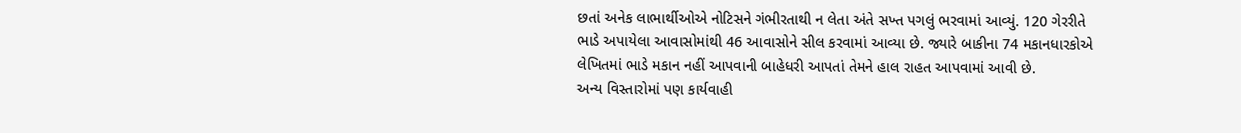છતાં અનેક લાભાર્થીઓએ નોટિસને ગંભીરતાથી ન લેતા અંતે સખ્ત પગલું ભરવામાં આવ્યું. 120 ગેરરીતે ભાડે અપાયેલા આવાસોમાંથી 46 આવાસોને સીલ કરવામાં આવ્યા છે. જ્યારે બાકીના 74 મકાનધારકોએ લેખિતમાં ભાડે મકાન નહીં આપવાની બાહેધરી આપતાં તેમને હાલ રાહત આપવામાં આવી છે.
અન્ય વિસ્તારોમાં પણ કાર્યવાહી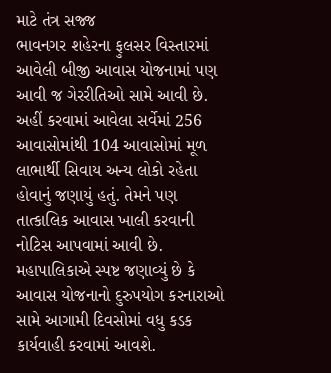માટે તંત્ર સજ્જ
ભાવનગર શહેરના ફુલસર વિસ્તારમાં આવેલી બીજી આવાસ યોજનામાં પણ આવી જ ગેરરીતિઓ સામે આવી છે. અહીં કરવામાં આવેલા સર્વેમાં 256 આવાસોમાંથી 104 આવાસોમાં મૂળ લાભાર્થી સિવાય અન્ય લોકો રહેતા હોવાનું જણાયું હતું. તેમને પણ તાત્કાલિક આવાસ ખાલી કરવાની નોટિસ આપવામાં આવી છે. મહાપાલિકાએ સ્પષ્ટ જણાવ્યું છે કે આવાસ યોજનાનો દુરુપયોગ કરનારાઓ સામે આગામી દિવસોમાં વધુ કડક કાર્યવાહી કરવામાં આવશે.